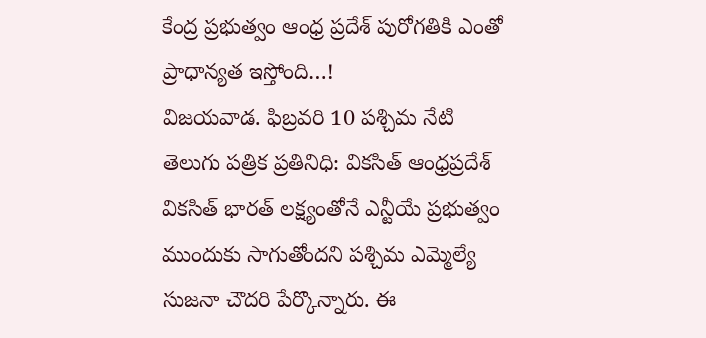కేంద్ర ప్రభుత్వం ఆంధ్ర ప్రదేశ్ పురోగతికి ఎంతో ప్రాధాన్యత ఇస్తోంది…!
విజయవాడ. ఫిబ్రవరి 10 పశ్చిమ నేటి తెలుగు పత్రిక ప్రతినిధి: వికసిత్ ఆంధ్రప్రదేశ్ వికసిత్ భారత్ లక్ష్యంతోనే ఎన్టీయే ప్రభుత్వం ముందుకు సాగుతోందని పశ్చిమ ఎమ్మెల్యే సుజనా చౌదరి పేర్కొన్నారు. ఈ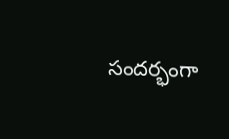సందర్భంగా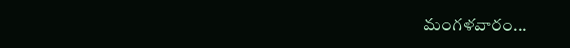మంగళవారం...